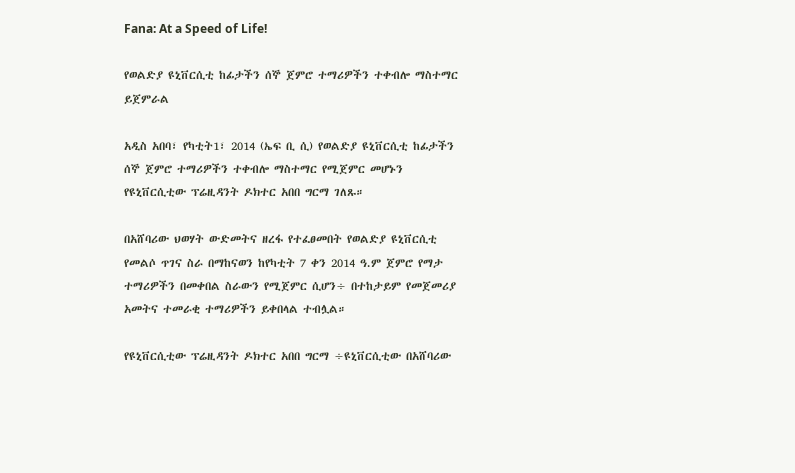Fana: At a Speed of Life!

የወልድያ ዩኒቨርሲቲ ከፊታችን ሰኞ ጀምሮ ተማሪዎችን ተቀብሎ ማስተማር ይጀምራል

አዲስ አበባ፣ የካቲት1፣ 2014 (ኤፍ ቢ ሲ) የወልድያ ዩኒቨርሲቲ ከፊታችን ሰኞ ጀምሮ ተማሪዎችን ተቀብሎ ማስተማር የሚጀምር መሆኑን የዩኒቨርሲቲው ፕሬዚዳንት ዶክተር አበበ ግርማ ገለጹ።

በአሸባሪው ህወሃት ውድመትና ዘረፋ የተፈፀመበት የወልድያ ዩኒቨርሲቲ የመልሶ ጥገና ስራ በማከናወን ከየካቲት 7 ቀን 2014 ዓ.ም ጀምሮ የማታ ተማሪዎችን በመቀበል ስራውን የሚጀምር ሲሆን÷ በተከታይም የመጀመሪያ አመትና ተመራቂ ተማሪዎችን ይቀበላል ተብሏል።

የዩኒቨርሲቲው ፕሬዚዳንት ዶክተር አበበ ግርማ ÷ዩኒቨርሲቲው በአሸባሪው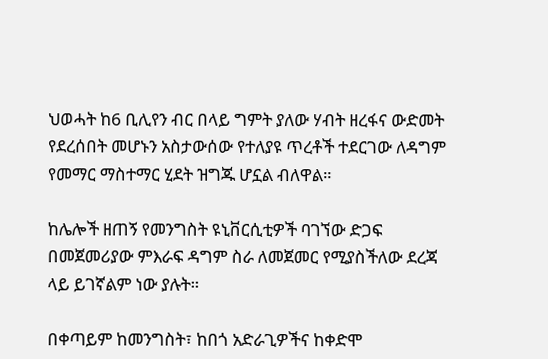ህወሓት ከ6 ቢሊየን ብር በላይ ግምት ያለው ሃብት ዘረፋና ውድመት የደረሰበት መሆኑን አስታውሰው የተለያዩ ጥረቶች ተደርገው ለዳግም የመማር ማስተማር ሂደት ዝግጁ ሆኗል ብለዋል።

ከሌሎች ዘጠኝ የመንግስት ዩኒቨርሲቲዎች ባገኘው ድጋፍ በመጀመሪያው ምእራፍ ዳግም ስራ ለመጀመር የሚያስችለው ደረጃ ላይ ይገኛልም ነው ያሉት።

በቀጣይም ከመንግስት፣ ከበጎ አድራጊዎችና ከቀድሞ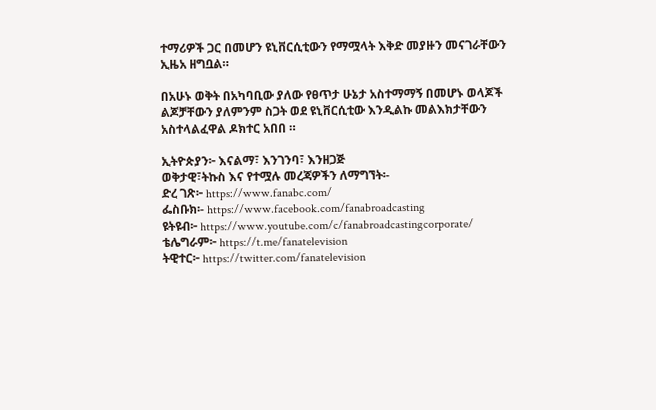ተማሪዎች ጋር በመሆን ዩኒቨርሲቲውን የማሟላት እቅድ መያዙን መናገራቸውን ኢዜአ ዘግቧል።

በአሁኑ ወቅት በአካባቢው ያለው የፀጥታ ሁኔታ አስተማማኝ በመሆኑ ወላጆች ልጆቻቸውን ያለምንም ስጋት ወደ ዩኒቨርሲቲው እንዲልኩ መልእክታቸውን አስተላልፈዋል ዶክተር አበበ ።

ኢትዮጵያን፦ እናልማ፣ እንገንባ፣ እንዘጋጅ
ወቅታዊ፣ትኩስ እና የተሟሉ መረጃዎችን ለማግኘት፡-
ድረ ገጽ፦ https://www.fanabc.com/
ፌስቡክ፡- https://www.facebook.com/fanabroadcasting
ዩትዩብ፦ https://www.youtube.com/c/fanabroadcastingcorporate/
ቴሌግራም፦ https://t.me/fanatelevision
ትዊተር፦ https://twitter.com/fanatelevision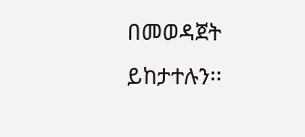በመወዳጀት ይከታተሉን፡፡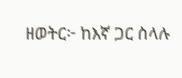ዘወትር፦ ከእኛ ጋር ስላሉ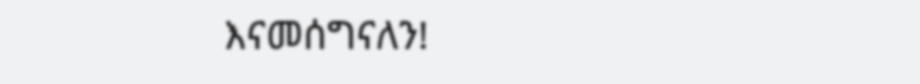እናመሰግናለን!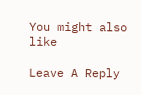You might also like

Leave A Reply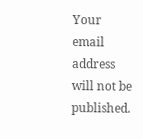Your email address will not be published.